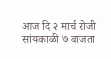आज दि २ मार्च रोजी सांयकाळी ७ वाजता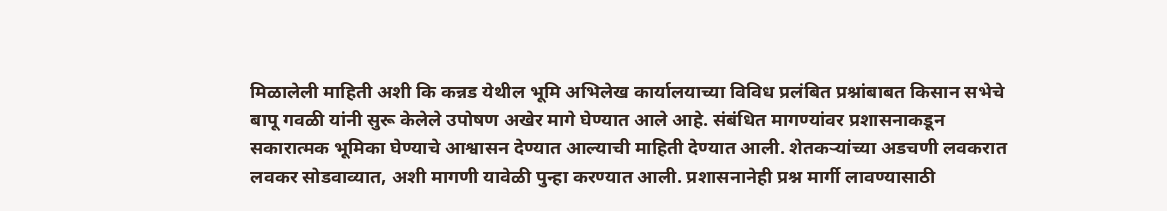मिळालेली माहिती अशी कि कन्नड येथील भूमि अभिलेख कार्यालयाच्या विविध प्रलंबित प्रश्नांबाबत किसान सभेचे बापू गवळी यांनी सुरू केलेले उपोषण अखेर मागे घेण्यात आले आहे. संबंधित मागण्यांवर प्रशासनाकडून सकारात्मक भूमिका घेण्याचे आश्वासन देण्यात आल्याची माहिती देण्यात आली. शेतकऱ्यांच्या अडचणी लवकरात लवकर सोडवाव्यात, अशी मागणी यावेळी पुन्हा करण्यात आली. प्रशासनानेही प्रश्न मार्गी लावण्यासाठी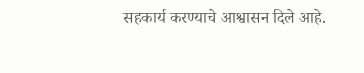सहकार्य करण्याचे आश्वासन दिले आहे.